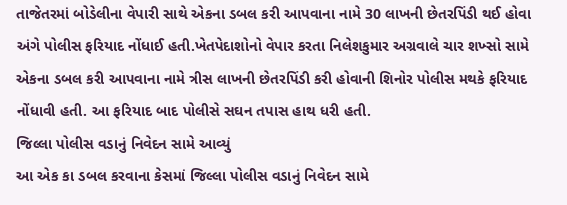તાજેતરમાં બોડેલીના વેપારી સાથે એકના ડબલ કરી આપવાના નામે 30 લાખની છેતરપિંડી થઈ હોવા અંગે પોલીસ ફરિયાદ નોંધાઈ હતી.ખેતપેદાશોનો વેપાર કરતા નિલેશકુમાર અગ્રવાલે ચાર શખ્સો સામે એકના ડબલ કરી આપવાના નામે ત્રીસ લાખની છેતરપિંડી કરી હોવાની શિનોર પોલીસ મથકે ફરિયાદ નોંધાવી હતી. આ ફરિયાદ બાદ પોલીસે સઘન તપાસ હાથ ધરી હતી.
જિલ્લા પોલીસ વડાનું નિવેદન સામે આવ્યું
આ એક કા ડબલ કરવાના કેસમાં જિલ્લા પોલીસ વડાનું નિવેદન સામે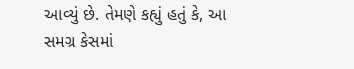આવ્યું છે. તેમણે કહ્યું હતું કે, આ સમગ્ર કેસમાં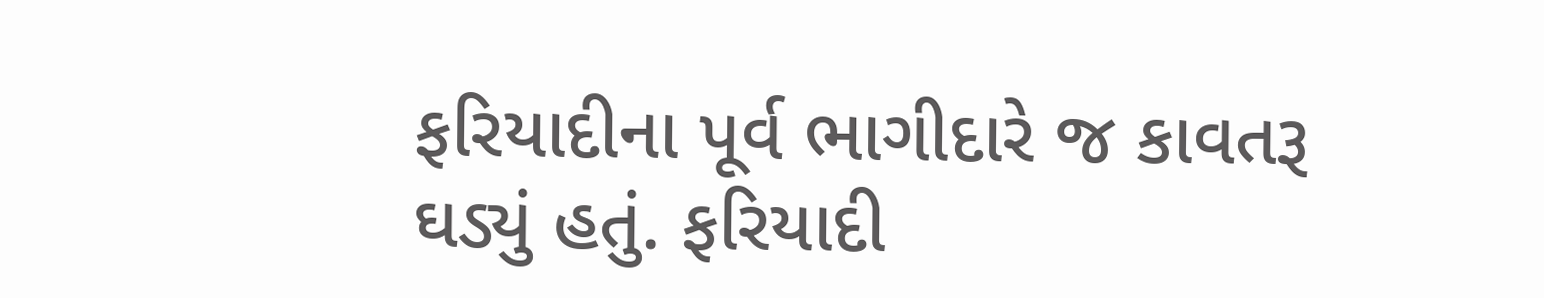ફરિયાદીના પૂર્વ ભાગીદારે જ કાવતરૂ ઘડ્યું હતું. ફરિયાદી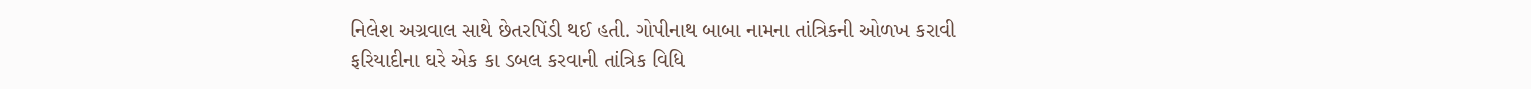નિલેશ અગ્રવાલ સાથે છેતરપિંડી થઈ હતી. ગોપીનાથ બાબા નામના તાંત્રિકની ઓળખ કરાવી ફરિયાદીના ઘરે એક કા ડબલ કરવાની તાંત્રિક વિધિ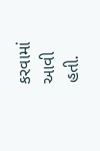કરવામાં આવી હતી.